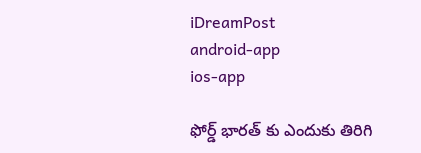iDreamPost
android-app
ios-app

ఫోర్డ్ భారత్ కు ఎందుకు తిరిగి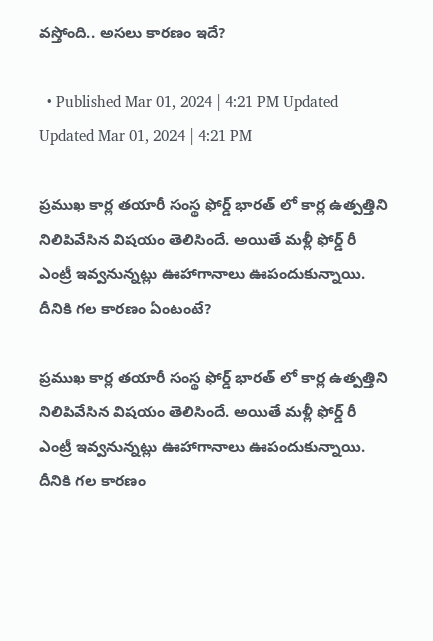వస్తోంది.. అసలు కారణం ఇదే?

  • Published Mar 01, 2024 | 4:21 PM Updated Updated Mar 01, 2024 | 4:21 PM

ప్రముఖ కార్ల తయారీ సంస్థ ఫోర్డ్ భారత్ లో కార్ల ఉత్పత్తిని నిలిపివేసిన విషయం తెలిసిందే. అయితే మళ్లీ ఫోర్డ్ రీ ఎంట్రీ ఇవ్వనున్నట్లు ఊహాగానాలు ఊపందుకున్నాయి. దీనికి గల కారణం ఏంటంటే?

ప్రముఖ కార్ల తయారీ సంస్థ ఫోర్డ్ భారత్ లో కార్ల ఉత్పత్తిని నిలిపివేసిన విషయం తెలిసిందే. అయితే మళ్లీ ఫోర్డ్ రీ ఎంట్రీ ఇవ్వనున్నట్లు ఊహాగానాలు ఊపందుకున్నాయి. దీనికి గల కారణం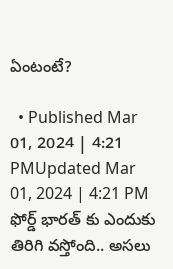ఏంటంటే?

  • Published Mar 01, 2024 | 4:21 PMUpdated Mar 01, 2024 | 4:21 PM
ఫోర్డ్ భారత్ కు ఎందుకు తిరిగి వస్తోంది.. అసలు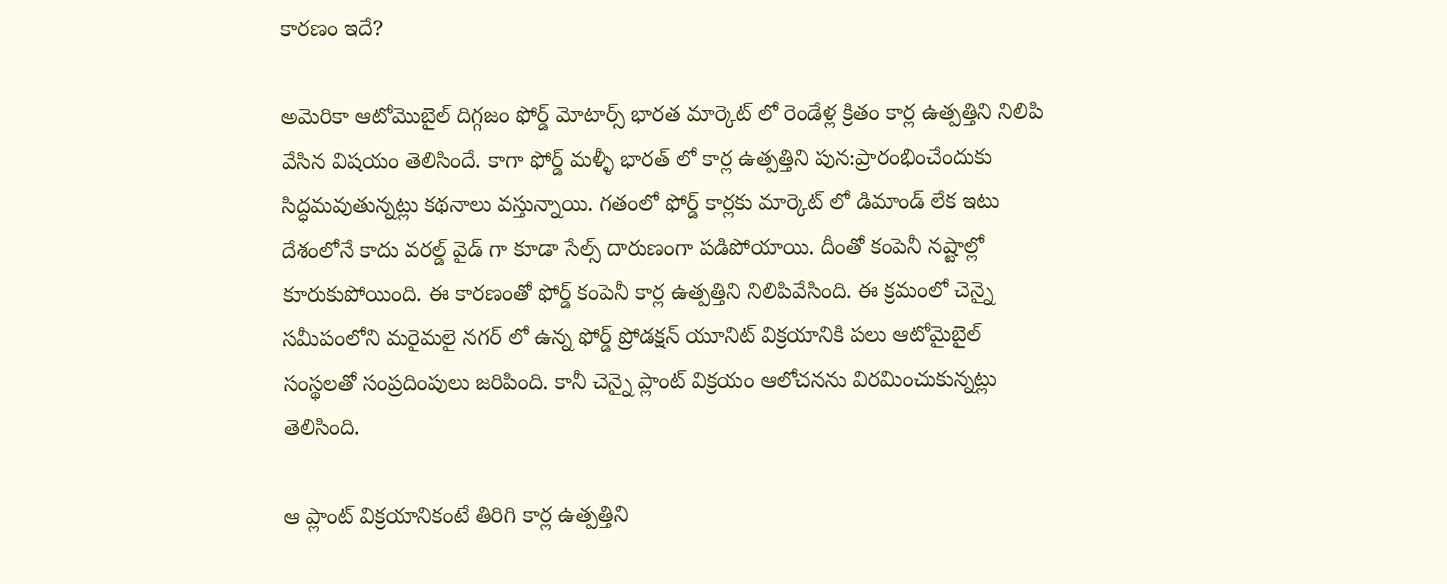కారణం ఇదే?

అమెరికా ఆటోమొబైల్ దిగ్గజం ఫోర్డ్ మోటార్స్ భారత మార్కెట్ లో రెండేళ్ల క్రితం కార్ల ఉత్పత్తిని నిలిపి వేసిన విషయం తెలిసిందే. కాగా ఫోర్డ్ మళ్ళీ భారత్ లో కార్ల ఉత్పత్తిని పున:ప్రారంభించేందుకు సిద్ధమవుతున్నట్లు కథనాలు వస్తున్నాయి. గతంలో ఫోర్డ్ కార్లకు మార్కెట్ లో డిమాండ్ లేక ఇటు దేశంలోనే కాదు వరల్డ్ వైడ్ గా కూడా సేల్స్ దారుణంగా పడిపోయాయి. దీంతో కంపెనీ నష్టాల్లో కూరుకుపోయింది. ఈ కారణంతో ఫోర్డ్ కంపెనీ కార్ల ఉత్పత్తిని నిలిపివేసింది. ఈ క్రమంలో చెన్నై సమీపంలోని మరైమలై నగర్ లో ఉన్న ఫోర్డ్ ప్రోడక్షన్ యూనిట్ విక్రయానికి పలు ఆటోమైబైల్ సంస్థలతో సంప్రదింపులు జరిపింది. కానీ చెన్నై ప్లాంట్ విక్రయం ఆలోచనను విరమించుకున్నట్లు తెలిసింది.

ఆ ప్లాంట్ విక్రయానికంటే తిరిగి కార్ల ఉత్పత్తిని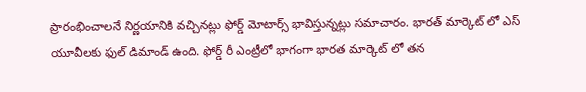ప్రారంభించాలనే నిర్ణయానికి వచ్చినట్లు ఫోర్డ్ మోటార్స్ భావిస్తున్నట్లు సమాచారం. భారత్ మార్కెట్ లో ఎస్ యూవీలకు ఫుల్ డిమాండ్ ఉంది. ఫోర్డ్ రీ ఎంట్రీలో భాగంగా భారత మార్కెట్ లో తన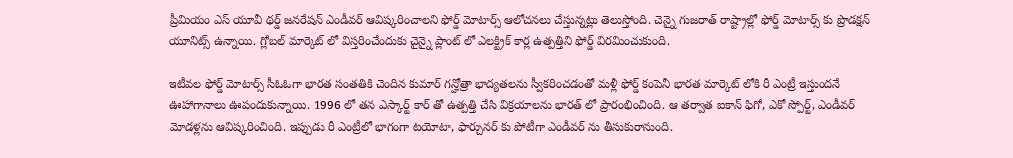ప్రీమియం ఎస్ యూవీ థర్డ్ జనరేషన్ ఎండీవర్ ఆవిష్కరించాలని ఫోర్డ్ మోటార్స్ ఆలోచనలు చేస్తున్నట్లు తెలుస్తోంది. చెన్నై గుజరాత్ రాష్ట్రాల్లో ఫోర్డ్ మోటార్స్ కు ప్రొడక్షన్ యూనిట్స్ ఉన్నాయి. గ్లోబల్ మార్కెట్ లో విస్తరించేందుకు చైన్నై ప్లాంట్ లో ఎలక్ట్రిక్ కార్ల ఉత్పత్తిని ఫోర్డ్ విరమించుకుంది.

ఇటీవల ఫోర్డ్ మోటార్స్ సీఓఓగా భారత సంతతికి చెందిన కుమార్ గన్హోత్రా భాద్యతలను స్వీకరించడంతో మళ్లీ ఫోర్డ్ కంపెనీ భారత మార్కెట్ లోకి రీ ఎంట్రీ ఇస్తుందనే ఊహాగానాలు ఊపందుకున్నాయి. 1996 లో తన ఎస్కార్ట్ కార్ తో ఉత్పత్తి చేసి విక్రయాలను భారత్ లో ప్రారంభించింది. ఆ తర్వాత ఐకాన్ ఫిగో, ఎకో స్పోర్ట్, ఎండీవర్ మోడళ్లను ఆవిష్కరించింది. ఇప్పుడు రీ ఎంట్రీలో భాగంగా టయోటా, ఫార్చునర్ కు పోటీగా ఎండీవర్ ను తీసుకురానుంది.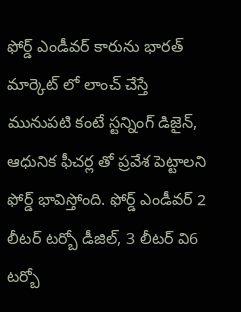ఫోర్డ్ ఎండీవర్ కారును భారత్ మార్కెట్ లో లాంచ్ చేస్తే మునుపటి కంటే స్టన్నింగ్ డిజైన్, ఆధునిక ఫీచర్ల తో ప్రవేశ పెట్టాలని ఫోర్డ్ భావిస్తోంది. ఫోర్డ్ ఎండీవర్ 2 లీటర్ టర్బో డీజిల్, 3 లీటర్ వి6 టర్బో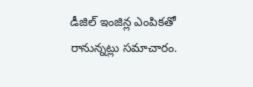డీజిల్ ఇంజిన్ల ఎంపికతో రానున్నట్లు సమాచారం.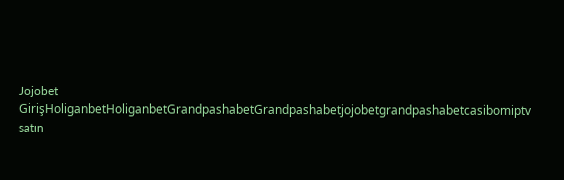Jojobet GirişHoliganbetHoliganbetGrandpashabetGrandpashabetjojobetgrandpashabetcasibomiptv satın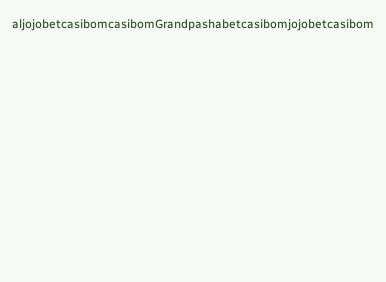aljojobetcasibomcasibomGrandpashabetcasibomjojobetcasibom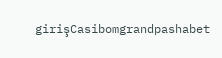girişCasibomgrandpashabet